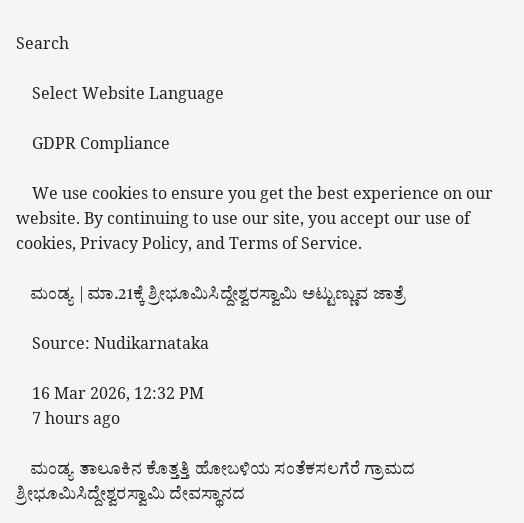Search

    Select Website Language

    GDPR Compliance

    We use cookies to ensure you get the best experience on our website. By continuing to use our site, you accept our use of cookies, Privacy Policy, and Terms of Service.

    ಮಂಡ್ಯ | ಮಾ.21ಕ್ಕೆ ಶ್ರೀಭೂಮಿಸಿದ್ದೇಶ್ವರಸ್ವಾಮಿ ಅಟ್ಟುಣ್ಣುವ ಜಾತ್ರೆ

    Source: Nudikarnataka

    16 Mar 2026, 12:32 PM
    7 hours ago

    ಮಂಡ್ಯ ತಾಲೂಕಿನ ಕೊತ್ತತ್ತಿ ಹೋಬಳಿಯ ಸಂತೆಕಸಲಗೆರೆ ಗ್ರಾಮದ ಶ್ರೀಭೂಮಿಸಿದ್ದೇಶ್ವರಸ್ವಾಮಿ ದೇವಸ್ಥಾನದ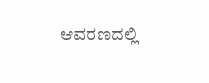ಆವರಣದಲ್ಲಿ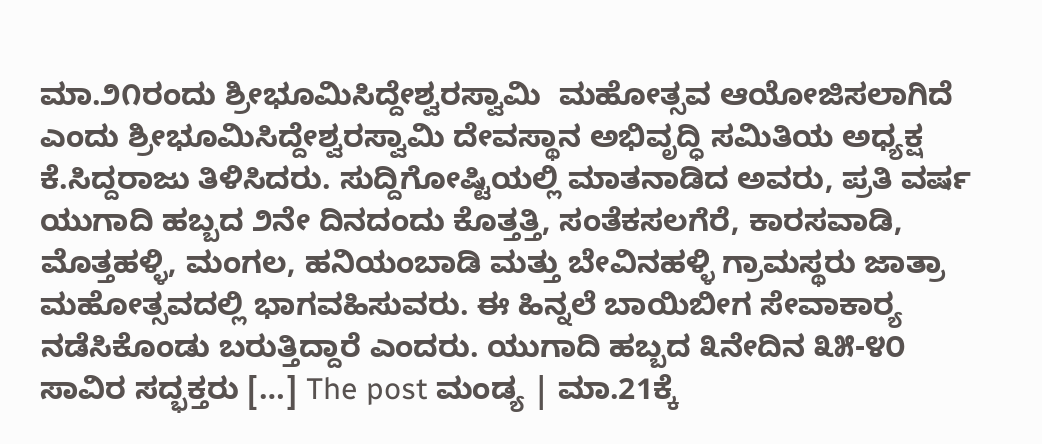ಮಾ.೨೧ರಂದು ಶ್ರೀಭೂಮಿಸಿದ್ದೇಶ್ವರಸ್ವಾಮಿ  ಮಹೋತ್ಸವ ಆಯೋಜಿಸಲಾಗಿದೆ ಎಂದು ಶ್ರೀಭೂಮಿಸಿದ್ದೇಶ್ವರಸ್ವಾಮಿ ದೇವಸ್ಥಾನ ಅಭಿವೃದ್ಧಿ ಸಮಿತಿಯ ಅಧ್ಯಕ್ಷ ಕೆ.ಸಿದ್ದರಾಜು ತಿಳಿಸಿದರು. ಸುದ್ದಿಗೋಷ್ಟಿಯಲ್ಲಿ ಮಾತನಾಡಿದ ಅವರು, ಪ್ರತಿ ವರ್ಷ ಯುಗಾದಿ ಹಬ್ಬದ ೨ನೇ ದಿನದಂದು ಕೊತ್ತತ್ತಿ, ಸಂತೆಕಸಲಗೆರೆ, ಕಾರಸವಾಡಿ, ಮೊತ್ತಹಳ್ಳಿ, ಮಂಗಲ, ಹನಿಯಂಬಾಡಿ ಮತ್ತು ಬೇವಿನಹಳ್ಳಿ ಗ್ರಾಮಸ್ಥರು ಜಾತ್ರಾ ಮಹೋತ್ಸವದಲ್ಲಿ ಭಾಗವಹಿಸುವರು. ಈ ಹಿನ್ನಲೆ ಬಾಯಿಬೀಗ ಸೇವಾಕಾರ್‍ಯ ನಡೆಸಿಕೊಂಡು ಬರುತ್ತಿದ್ದಾರೆ ಎಂದರು. ಯುಗಾದಿ ಹಬ್ಬದ ೩ನೇದಿನ ೩೫-೪೦ ಸಾವಿರ ಸದ್ಭಕ್ತರು […] The post ಮಂಡ್ಯ | ಮಾ.21ಕ್ಕೆ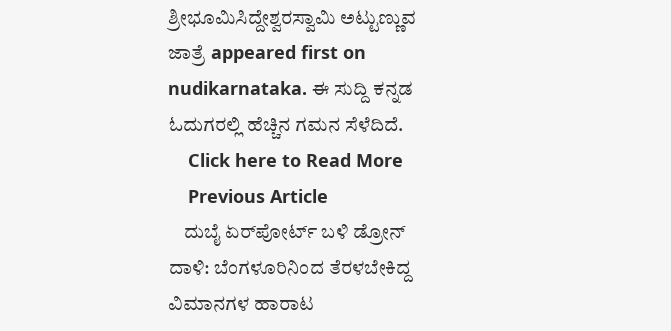ಶ್ರೀಭೂಮಿಸಿದ್ದೇಶ್ವರಸ್ವಾಮಿ ಅಟ್ಟುಣ್ಣುವ ಜಾತ್ರೆ appeared first on nudikarnataka. ಈ ಸುದ್ದಿ ಕನ್ನಡ ಓದುಗರಲ್ಲಿ ಹೆಚ್ಚಿನ ಗಮನ ಸೆಳೆದಿದೆ.
    Click here to Read More
    Previous Article
    ದುಬೈ ಏರ್‌ಪೋರ್ಟ್ ಬಳಿ ಡ್ರೋನ್ ದಾಳಿ: ಬೆಂಗಳೂರಿನಿಂದ ತೆರಳಬೇಕಿದ್ದ ವಿಮಾನಗಳ ಹಾರಾಟ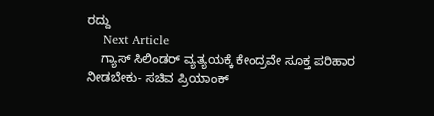ರದ್ದು
    Next Article
    ಗ್ಯಾಸ್ ಸಿಲಿಂಡರ್ ವ್ಯತ್ಯಯಕ್ಕೆ ಕೇಂದ್ರವೇ ಸೂಕ್ತ ಪರಿಹಾರ ನೀಡಬೇಕು- ಸಚಿವ ಪ್ರಿಯಾಂಕ್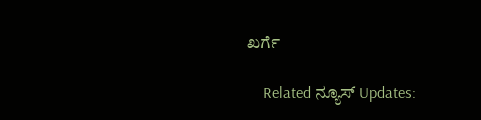ಖರ್ಗೆ

    Related ನ್ಯೂಸ್ Updates: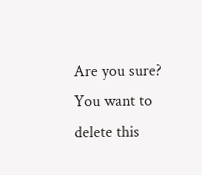Are you sure? You want to delete this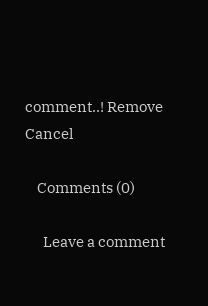comment..! Remove Cancel

    Comments (0)

      Leave a comment